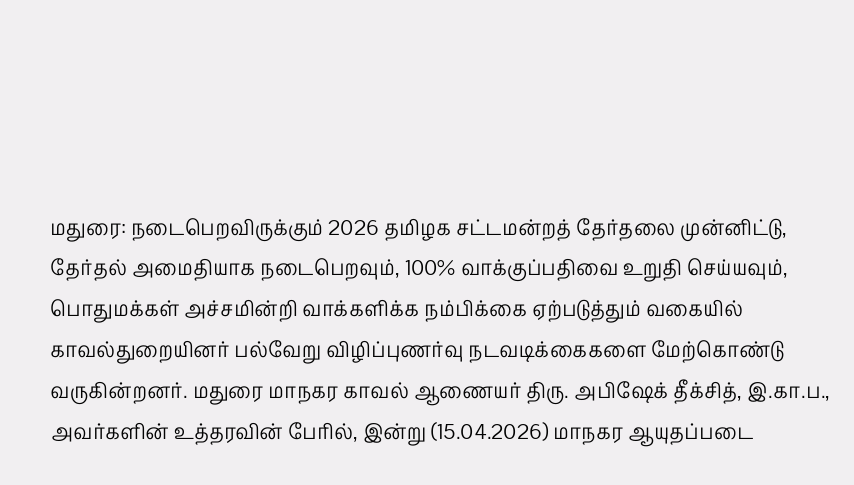மதுரை: நடைபெறவிருக்கும் 2026 தமிழக சட்டமன்றத் தேர்தலை முன்னிட்டு, தேர்தல் அமைதியாக நடைபெறவும், 100% வாக்குப்பதிவை உறுதி செய்யவும், பொதுமக்கள் அச்சமின்றி வாக்களிக்க நம்பிக்கை ஏற்படுத்தும் வகையில் காவல்துறையினர் பல்வேறு விழிப்புணர்வு நடவடிக்கைகளை மேற்கொண்டு வருகின்றனர். மதுரை மாநகர காவல் ஆணையர் திரு. அபிஷேக் தீக்சித், இ.கா.ப., அவர்களின் உத்தரவின் பேரில், இன்று (15.04.2026) மாநகர ஆயுதப்படை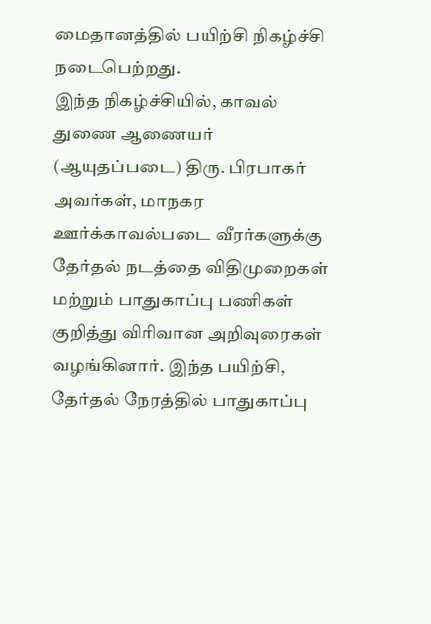மைதானத்தில் பயிற்சி நிகழ்ச்சி நடைபெற்றது.
இந்த நிகழ்ச்சியில், காவல் துணை ஆணையர் (ஆயுதப்படை) திரு. பிரபாகர் அவர்கள், மாநகர ஊர்க்காவல்படை வீரர்களுக்கு தேர்தல் நடத்தை விதிமுறைகள் மற்றும் பாதுகாப்பு பணிகள் குறித்து விரிவான அறிவுரைகள் வழங்கினார். இந்த பயிற்சி, தேர்தல் நேரத்தில் பாதுகாப்பு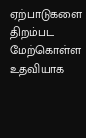ஏற்பாடுகளை திறம்பட மேற்கொள்ள உதவியாக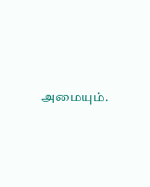அமையும்.